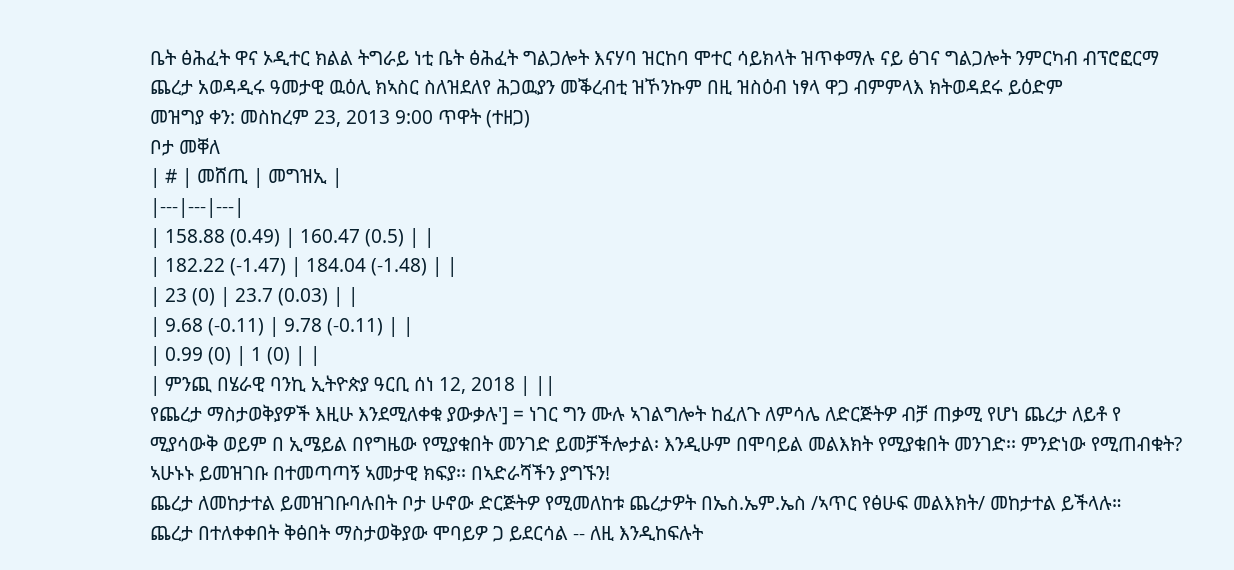ቤት ፅሕፈት ዋና ኦዲተር ክልል ትግራይ ነቲ ቤት ፅሕፈት ግልጋሎት እናሃባ ዝርከባ ሞተር ሳይክላት ዝጥቀማሉ ናይ ፅገና ግልጋሎት ንምርካብ ብፕሮፎርማ ጨረታ አወዳዲሩ ዓመታዊ ዉዕሊ ክኣስር ስለዝደለየ ሕጋዉያን መቕረብቲ ዝኾንኩም በዚ ዝስዕብ ነፃላ ዋጋ ብምምላእ ክትወዳደሩ ይዕድም
መዝግያ ቀን: መስከረም 23, 2013 9:00 ጥዋት (ተዘጋ)
ቦታ መቐለ
| # | መሸጢ | መግዝኢ |
|---|---|---|
| 158.88 (0.49) | 160.47 (0.5) | |
| 182.22 (-1.47) | 184.04 (-1.48) | |
| 23 (0) | 23.7 (0.03) | |
| 9.68 (-0.11) | 9.78 (-0.11) | |
| 0.99 (0) | 1 (0) | |
| ምንጪ በሄራዊ ባንኪ ኢትዮጵያ ዓርቢ ሰነ 12, 2018 | ||
የጨረታ ማስታወቅያዎች እዚሁ እንደሚለቀቁ ያውቃሉ'] = ነገር ግን ሙሉ ኣገልግሎት ከፈለጉ ለምሳሌ ለድርጅትዎ ብቻ ጠቃሚ የሆነ ጨረታ ለይቶ የ ሚያሳውቅ ወይም በ ኢሜይል በየግዜው የሚያቁበት መንገድ ይመቻችሎታል፡ እንዲሁም በሞባይል መልእክት የሚያቁበት መንገድ፡፡ ምንድነው የሚጠብቁት? ኣሁኑኑ ይመዝገቡ በተመጣጣኝ ኣመታዊ ክፍያ፡፡ በኣድራሻችን ያግኙን!
ጨረታ ለመከታተል ይመዝገቡባሉበት ቦታ ሁኖው ድርጅትዎ የሚመለከቱ ጨረታዎት በኤስ.ኤም.ኤስ /ኣጥር የፅሁፍ መልእክት/ መከታተል ይችላሉ።
ጨረታ በተለቀቀበት ቅፅበት ማስታወቅያው ሞባይዎ ጋ ይደርሳል -- ለዚ እንዲከፍሉት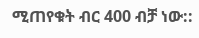ሚጠየቁት ብር 400 ብቻ ነው::